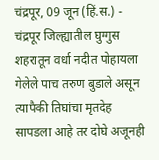चंद्रपूर, 09 जून (हिं.स.) - चंद्रपूर जिल्ह्यातील घुग्गुस शहरातून वर्धा नदीत पोहायला गेलेले पाच तरुण बुडाले असून त्यापैकी तिघांचा मृतदेह सापडला आहे तर दोघे अजूनही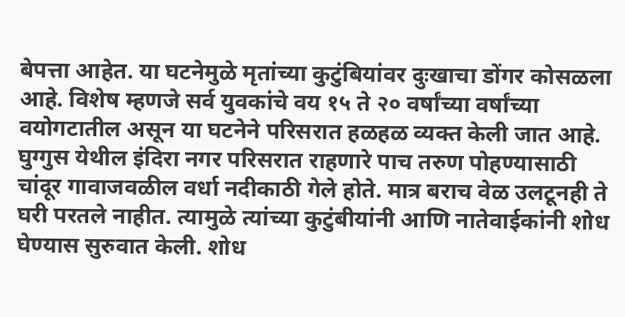बेपत्ता आहेत. या घटनेमुळे मृतांच्या कुटुंबियांवर दुःखाचा डोंगर कोसळला आहे. विशेष म्हणजे सर्व युवकांचे वय १५ ते २० वर्षांच्या वर्षांच्या वयोगटातील असून या घटनेने परिसरात हळहळ व्यक्त केली जात आहे.
घुग्गुस येथील इंदिरा नगर परिसरात राहणारे पाच तरुण पोहण्यासाठी चांदूर गावाजवळील वर्धा नदीकाठी गेले होते. मात्र बराच वेळ उलटूनही ते घरी परतले नाहीत. त्यामुळे त्यांच्या कुटुंबीयांनी आणि नातेवाईकांनी शोध घेण्यास सुरुवात केली. शोध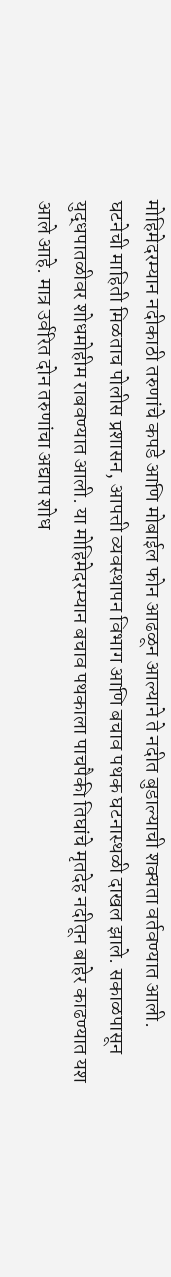मोहिमेदरम्यान नदीकाठी तरुणांचे कपडे आणि मोबाईल फोन आढळून आल्याने ते नदीत बुडाल्याची शक्यता वर्तवण्यात आली.
घटनेची माहिती मिळताच पोलीस प्रशासन, आपत्ती व्यवस्थापन विभाग आणि बचाव पथक घटनास्थळी दाखल झाले. सकाळपासून युद्धपातळीवर शोधमोहीम राबवण्यात आली. या मोहिमेदरम्यान बचाव पथकाला पाचपैकी तिघांचे मृतदेह नदीतून बाहेर काढण्यात यश आले आहे. मात्र उर्वरित दोन तरुणांचा अद्याप शोध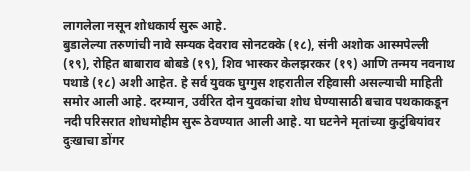लागलेला नसून शोधकार्य सुरू आहे.
बुडालेल्या तरुणांची नावे सम्यक देवराव सोनटक्के (१८), संनी अशोक आस्मपेल्ली (१९), रोहित बाबाराव बोबडे (१९), शिव भास्कर केलझरकर (१९) आणि तन्मय नवनाथ पथाडे (१८) अशी आहेत. हे सर्व युवक घुग्गुस शहरातील रहिवासी असल्याची माहिती समोर आली आहे. दरम्यान, उर्वरित दोन युवकांचा शोध घेण्यासाठी बचाव पथकाकडून नदी परिसरात शोधमोहीम सुरू ठेवण्यात आली आहे. या घटनेने मृतांच्या कुटुंबियांवर दुःखाचा डोंगर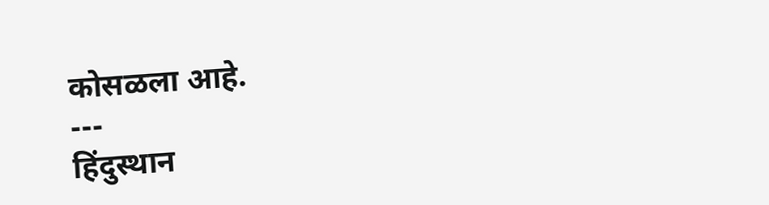कोसळला आहे.
---
हिंदुस्थान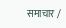समाचार /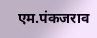एम.पंकजराव